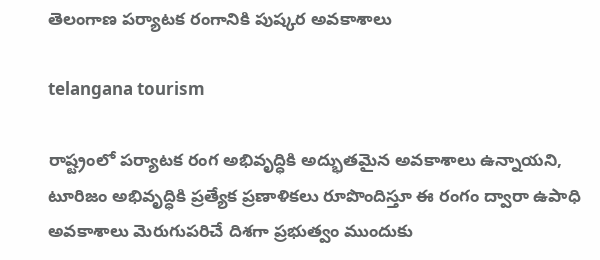తెలంగాణ పర్యాటక రంగానికి పుష్కర అవకాశాలు

telangana tourism

రాష్ట్రంలో పర్యాటక రంగ అభివృద్ధికి అద్భుతమైన అవకాశాలు ఉన్నాయని, టూరిజం అభివృద్ధికి ప్రత్యేక ప్రణాళికలు రూపొందిస్తూ ఈ రంగం ద్వారా ఉపాధి అవకాశాలు మెరుగుపరిచే దిశగా ప్రభుత్వం ముందుకు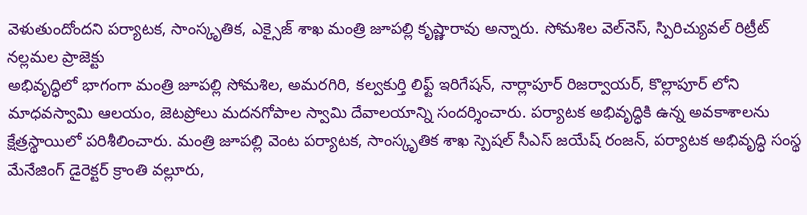వెళుతుందోందని పర్యాటక, సాంస్కృతిక, ఎక్సైజ్ శాఖ మంత్రి జూపల్లి కృష్ణారావు అన్నారు. సోమశిల వెల్‌నెస్‌, స్పిరిచ్యువల్‌ రిట్రీట్‌ నల్లమల ప్రాజెక్టు
అభివృద్ధిలో భాగంగా మంత్రి జూపల్లి సోమశిల, అమరగిరి, కల్వకుర్తి లిఫ్ట్ ఇరిగేషన్, నార్లాపూర్ రిజర్వాయర్, కొల్లాపూర్ లోని మాధవస్వామి ఆలయం, జెటప్రోలు మదనగోపాల స్వామి దేవాలయాన్ని సందర్శించారు. పర్యాటక అభివృద్ధికి ఉన్న అవకాశాలను క్షేత్రస్థాయిలో పరిశీలించారు. మంత్రి జూపల్లి వెంట పర్యాటక, సాంస్కృతిక శాఖ స్పెషల్ సీఎస్ జయేష్ రంజన్, పర్యాటక అభివృద్ధి సంస్థ మేనేజింగ్ డైరెక్టర్ క్రాంతి వల్లూరు,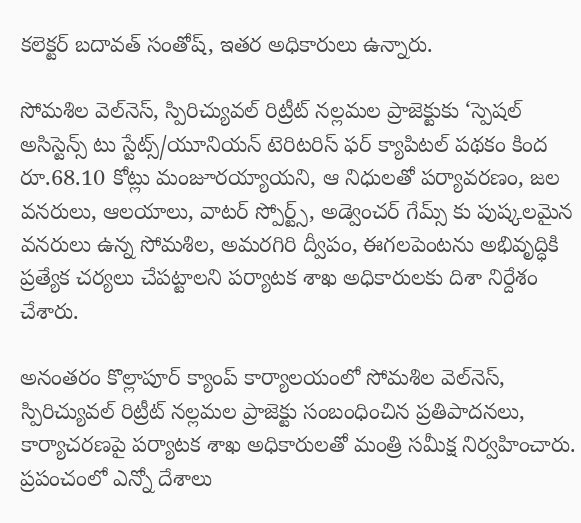కలెక్టర్ బదావత్ సంతోష్, ఇతర అధికారులు ఉన్నారు.

సోమశిల వెల్‌నెస్‌, స్పిరిచ్యువల్‌ రిట్రీట్‌ నల్లమల ప్రాజెక్టుకు ‘స్పెషల్‌ అసిస్టెన్స్‌ టు స్టేట్స్‌/యూనియన్‌ టెరిటరిస్‌ ఫర్‌ క్యాపిటల్‌ పథకం కింద రూ.68.10 కోట్లు మంజూరయ్యాయని, ఆ నిధులతో పర్యావరణం, జల వనరులు, ఆలయాలు, వాటర్ స్పోర్ట్స్, అడ్వెంచర్ గేమ్స్ కు పుష్కలమైన వనరులు ఉన్న సోమశిల, అమరగిరి ద్వీపం, ఈగలపెంటను అభివృద్ధికి ప్రత్యేక చర్యలు చేపట్టాలని పర్యాటక శాఖ అధికారులకు దిశా నిర్దేశం చేశారు.

అనంతరం కొల్లాపూర్ క్యాంప్ కార్యాలయంలో సోమశిల వెల్‌నెస్‌, స్పిరిచ్యువల్‌ రిట్రీట్‌ నల్లమల ప్రాజెక్టు సంబంధించిన ప్రతిపాదనలు, కార్యాచరణపై పర్యాటక శాఖ అధికారులతో మంత్రి సమీక్ష నిర్వహించారు. ప్రపంచంలో ఎన్నో దేశాలు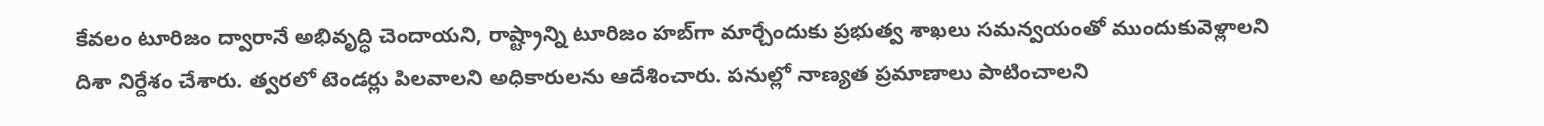కేవలం టూరిజం ద్వారానే అభివృద్ధి చెందాయని, రాష్ట్రాన్ని టూరిజం హబ్‌గా మార్చేందుకు ప్రభుత్వ శాఖలు సమన్వయంతో ముందుకువెళ్లాలని దిశా నిర్దేశం చేశారు. త్వరలో టెండర్లు పిలవాలని అధికారులను ఆదేశించారు. పనుల్లో నాణ్యత ప్రమాణాలు పాటించాలని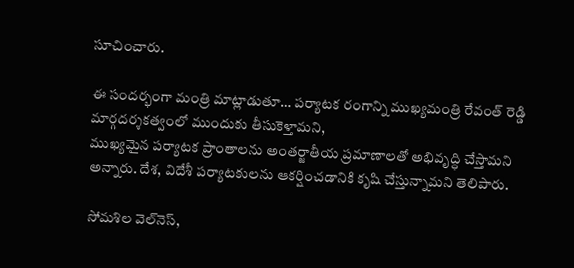సూచించారు.

ఈ సందర్భంగా మంత్రి మాట్లాడుతూ… పర్యాటక రంగాన్ని ముఖ్యమంత్రి రేవంత్ రెడ్డి మార్గదర్శకత్వంలో ముందుకు తీసుకెళ్తామని,
ముఖ్యమైన పర్యాటక ప్రాంతాలను అంతర్జాతీయ ప్రమాణాలతో అభివృద్ధి చేస్తామని అన్నారు. దేశ, విదేశీ పర్యాటకులను ఆకర్షించడానికి కృషి చేస్తున్నామని తెలిపారు.

సోమశిల వెల్‌నెస్‌,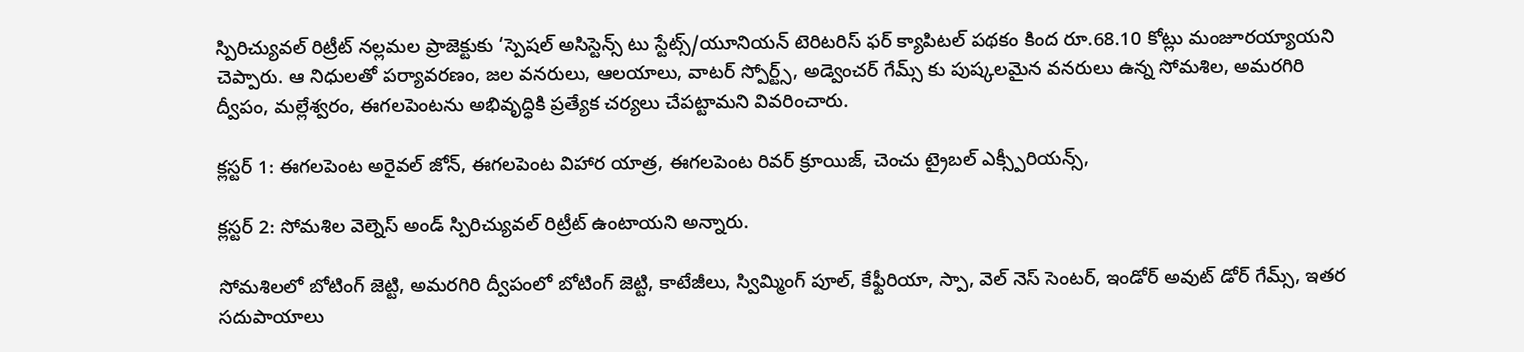స్పిరిచ్యువల్‌ రిట్రీట్‌ నల్లమల ప్రాజెక్టుకు ‘స్పెషల్‌ అసిస్టెన్స్‌ టు స్టేట్స్‌/యూనియన్‌ టెరిటరిస్‌ ఫర్‌ క్యాపిటల్‌ పథకం కింద రూ.68.10 కోట్లు మంజూరయ్యాయని చెప్పారు. ఆ నిధులతో పర్యావరణం, జల వనరులు, ఆలయాలు, వాటర్ స్పోర్ట్స్, అడ్వెంచర్ గేమ్స్ కు పుష్కలమైన వనరులు ఉన్న సోమశిల, అమరగిరి ద్వీపం, మల్లేశ్వరం, ఈగలపెంటను అభివృద్ధికి ప్రత్యేక చర్యలు చేపట్టామని వివరించారు.

క్లస్టర్ 1: ఈగలపెంట అరైవల్ జోన్, ఈగలపెంట విహార యాత్ర, ఈగలపెంట రివర్ క్రూయిజ్, చెంచు ట్రైబల్ ఎక్స్పీరియన్స్,

క్లస్టర్ 2: సోమశిల వెల్నెస్ అండ్ స్పిరిచ్యువల్ రిట్రీట్ ఉంటాయని అన్నారు.

సోమశిలలో బోటింగ్ జెట్టి, అమరగిరి ద్వీపంలో బోటింగ్ జెట్టి, కాటేజీలు, స్విమ్మింగ్ పూల్, కేఫ్టీరియా, స్పా, వెల్ నెస్ సెంటర్, ఇండోర్ అవుట్ డోర్ గేమ్స్, ఇతర సదుపాయాలు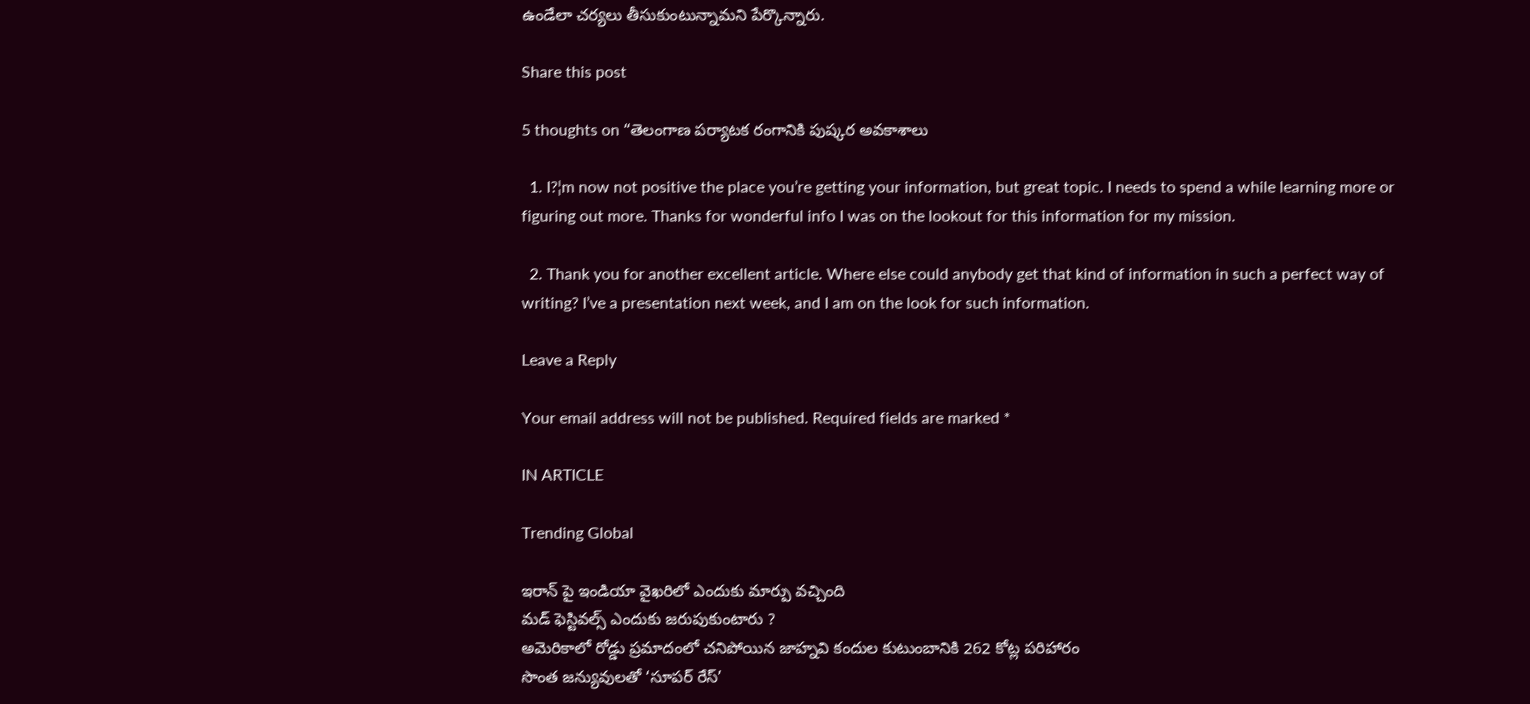ఉండేలా చర్యలు తీసుకుంటున్నామని పేర్కొన్నారు.

Share this post

5 thoughts on “తెలంగాణ పర్యాటక రంగానికి పుష్కర అవకాశాలు

  1. I?¦m now not positive the place you’re getting your information, but great topic. I needs to spend a while learning more or figuring out more. Thanks for wonderful info I was on the lookout for this information for my mission.

  2. Thank you for another excellent article. Where else could anybody get that kind of information in such a perfect way of writing? I’ve a presentation next week, and I am on the look for such information.

Leave a Reply

Your email address will not be published. Required fields are marked *

IN ARTICLE

Trending Global

ఇరాన్ పై ఇండియా వైఖరిలో ఎందుకు మార్పు వచ్చింది
మడ్ ఫెస్టివల్స్ ఎందుకు జరుపుకుంటారు ?
అమెరికాలో రోడ్డు ప్రమాదంలో చనిపోయిన జాహ్నవి కందుల కుటుంబానికి 262 కోట్ల పరిహారం
సొంత జన్యువులతో ‘సూపర్ రేస్’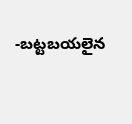-బట్టబయలైన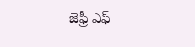జెఫ్రీ ఎఫ్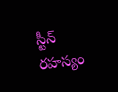స్టీన్ రహస్యం